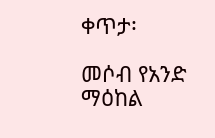ቀጥታ፡

መሶብ የአንድ ማዕከል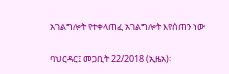አገልግሎት የተቀላጠፈ አገልግሎት እየሰጠን ነው

ባህርዳር፤ መጋቢት 22/2018 (ኢዜአ)፡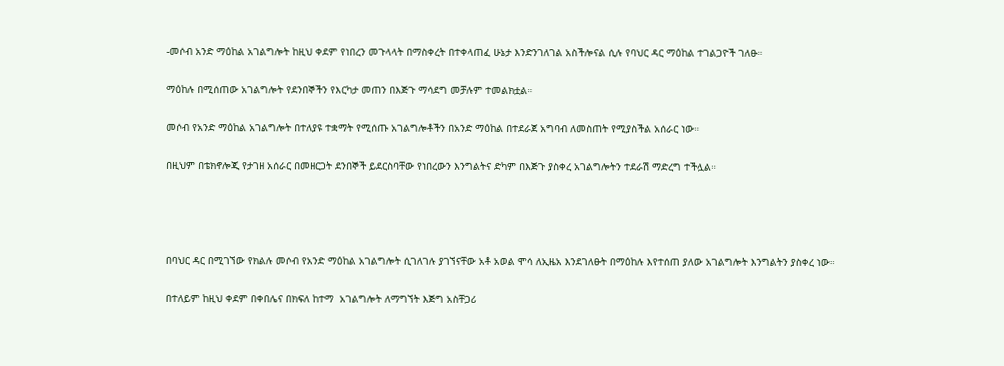-መሶብ አንድ ማዕከል አገልግሎት ከዚህ ቀደም የነበረን መጉላላት በማስቀረት በተቀላጠፈ ሁኔታ እንድንገለገል አስችሎናል ሲሉ የባህር ዳር ማዕከል ተገልጋዮች ገለፁ።

ማዕከሉ በሚሰጠው አገልግሎት የደንበኞችን የእርካታ መጠን በእጅጉ ማሳደግ መቻሉም ተመልክቷል።

መሶብ የአንድ ማዕከል አገልግሎት በተለያዩ ተቋማት የሚሰጡ አገልግሎቶችን በአንድ ማዕከል በተደራጀ አግባብ ለመስጠት የሚያስችል አሰራር ነው።

በዚህም በቴክኖሎጂ የታገዘ አሰራር በመዘርጋት ደንበኞች ይደርስባቸው የነበረውን እንግልትና ድካም በእጅጉ ያስቀረ አገልግሎትን ተደራሽ ማድረግ ተችሏል።




በባህር ዳር በሚገኘው የክልሉ መሶብ የአንድ ማዕከል አገልግሎት ሲገለገሉ ያገኘናቸው አቶ አወል ሞሳ ለኢዜአ እንደገለፁት በማዕከሉ እየተሰጠ ያለው አገልግሎት እንግልትን ያስቀረ ነው።

በተለይም ከዚህ ቀደም በቀበሌና በክፍለ ከተማ  አገልግሎት ለማግኘት እጅግ አስቸጋሪ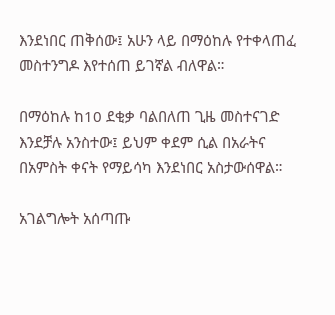እንደነበር ጠቅሰው፤ አሁን ላይ በማዕከሉ የተቀላጠፈ መስተንግዶ እየተሰጠ ይገኛል ብለዋል።

በማዕከሉ ከ10 ደቂቃ ባልበለጠ ጊዜ መስተናገድ እንደቻሉ አንስተው፤ ይህም ቀደም ሲል በአራትና በአምስት ቀናት የማይሳካ እንደነበር አስታውሰዋል።

አገልግሎት አሰጣጡ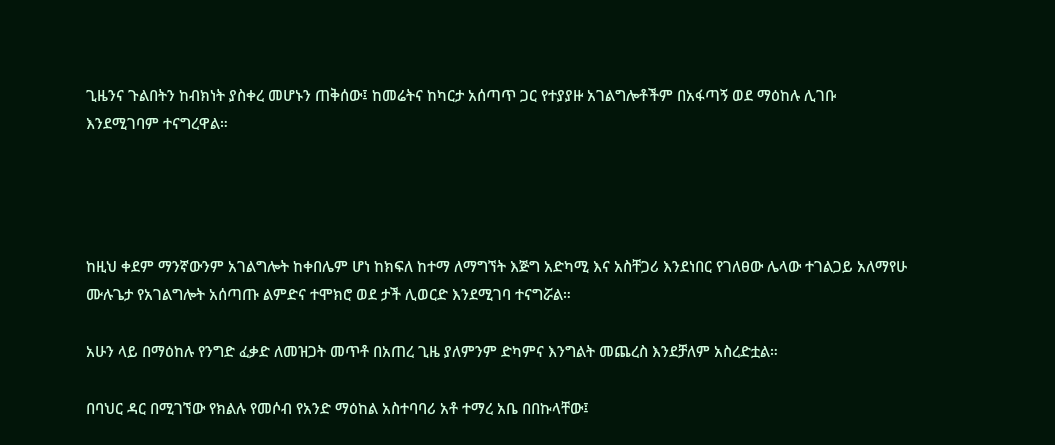ጊዜንና ጉልበትን ከብክነት ያስቀረ መሆኑን ጠቅሰው፤ ከመሬትና ከካርታ አሰጣጥ ጋር የተያያዙ አገልግሎቶችም በአፋጣኝ ወደ ማዕከሉ ሊገቡ እንደሚገባም ተናግረዋል።




ከዚህ ቀደም ማንኛውንም አገልግሎት ከቀበሌም ሆነ ከክፍለ ከተማ ለማግኘት እጅግ አድካሚ እና አስቸጋሪ እንደነበር የገለፀው ሌላው ተገልጋይ አለማየሁ ሙሉጌታ የአገልግሎት አሰጣጡ ልምድና ተሞክሮ ወደ ታች ሊወርድ እንደሚገባ ተናግሯል።

አሁን ላይ በማዕከሉ የንግድ ፈቃድ ለመዝጋት መጥቶ በአጠረ ጊዜ ያለምንም ድካምና እንግልት መጨረስ እንደቻለም አስረድቷል።

በባህር ዳር በሚገኘው የክልሉ የመሶብ የአንድ ማዕከል አስተባባሪ አቶ ተማረ አቤ በበኩላቸው፤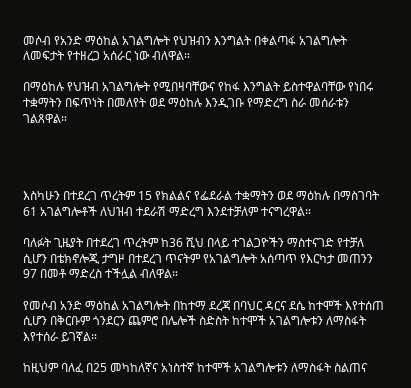መሶብ የአንድ ማዕከል አገልግሎት የህዝብን እንግልት በቀልጣፋ አገልግሎት ለመፍታት የተዘረጋ አሰራር ነው ብለዋል።

በማዕከሉ የህዝብ አገልግሎት የሚበዛባቸውና የከፋ እንግልት ይስተዋልባቸው የነበሩ ተቋማትን በፍጥነት በመለየት ወደ ማዕከሉ እንዲገቡ የማድረግ ስራ መሰራቱን ገልጸዋል።




እስካሁን በተደረገ ጥረትም 15 የክልልና የፌደራል ተቋማትን ወደ ማዕከሉ በማስገባት 61 አገልግሎቶች ለህዝብ ተደራሽ ማድረግ እንደተቻለም ተናግረዋል።

ባለፉት ጊዜያት በተደረገ ጥረትም ከ36 ሺህ በላይ ተገልጋዮችን ማስተናገድ የተቻለ ሲሆን በቴክኖሎጂ ታግዞ በተደረገ ጥናትም የአገልግሎት አሰጣጥ የእርካታ መጠንን 97 በመቶ ማድረስ ተችሏል ብለዋል።

የመሶብ አንድ ማዕከል አገልግሎት በከተማ ደረጃ በባህር ዳርና ደሴ ከተሞች እየተሰጠ ሲሆን በቅርቡም ጎንደርን ጨምሮ በሌሎች ስድስት ከተሞች አገልግሎቱን ለማስፋት እየተሰራ ይገኛል።

ከዚህም ባለፈ በ25 መካከለኛና አነስተኛ ከተሞች አገልግሎቱን ለማስፋት ስልጠና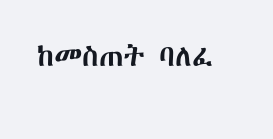ከመስጠት ባለፈ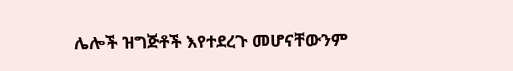ሌሎች ዝግጅቶች እየተደረጉ መሆናቸውንም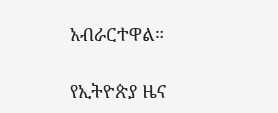አብራርተዋል።

የኢትዮጵያ ዜና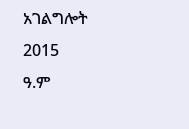አገልግሎት
2015
ዓ.ም